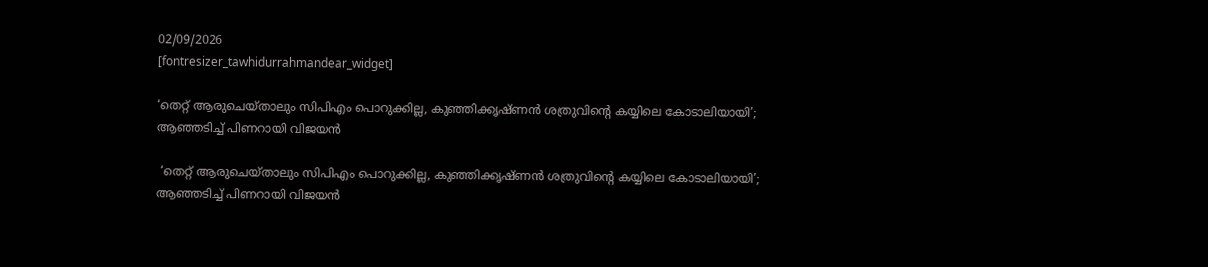02/09/2026
[fontresizer_tawhidurrahmandear_widget]

‘തെറ്റ് ആരുചെയ്താലും സിപിഎം പൊറുക്കില്ല, കുഞ്ഞിക്കൃഷ്ണൻ ശത്രുവിന്റെ കയ്യിലെ കോടാലിയായി’; ആഞ്ഞടിച്ച് പിണറായി വിജയൻ

 ‘തെറ്റ് ആരുചെയ്താലും സിപിഎം പൊറുക്കില്ല, കുഞ്ഞിക്കൃഷ്ണൻ ശത്രുവിന്റെ കയ്യിലെ കോടാലിയായി’; ആഞ്ഞടിച്ച് പിണറായി വിജയൻ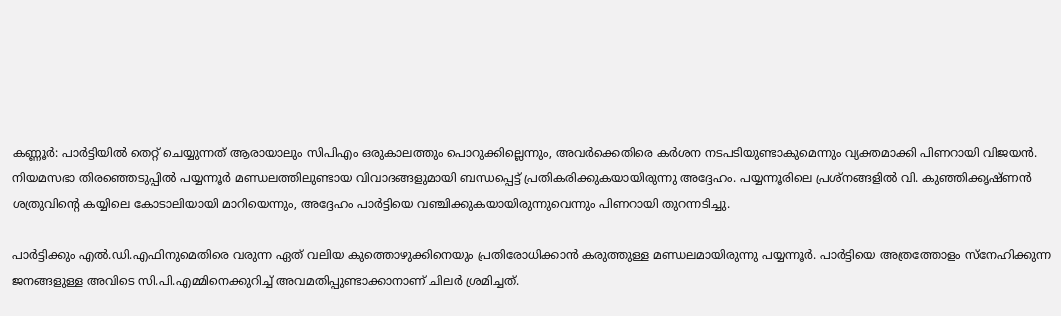കണ്ണൂർ: പാർട്ടിയിൽ തെറ്റ് ചെയ്യുന്നത് ആരായാലും സിപിഎം ഒരുകാലത്തും പൊറുക്കില്ലെന്നും, അവർക്കെതിരെ കർശന നടപടിയുണ്ടാകുമെന്നും വ്യക്തമാക്കി പിണറായി വിജയൻ. നിയമസഭാ തിരഞ്ഞെടുപ്പിൽ പയ്യന്നൂർ മണ്ഡലത്തിലുണ്ടായ വിവാദങ്ങളുമായി ബന്ധപ്പെട്ട് പ്രതികരിക്കുകയായിരുന്നു അദ്ദേഹം. പയ്യന്നൂരിലെ പ്രശ്നങ്ങളിൽ വി. കുഞ്ഞിക്കൃഷ്ണൻ ശത്രുവിന്റെ കയ്യിലെ കോടാലിയായി മാറിയെന്നും, അദ്ദേഹം പാർട്ടിയെ വഞ്ചിക്കുകയായിരുന്നുവെന്നും പിണറായി തുറന്നടിച്ചു.

പാർട്ടിക്കും എൽ.ഡി.എഫിനുമെതിരെ വരുന്ന ഏത് വലിയ കുത്തൊഴുക്കിനെയും പ്രതിരോധിക്കാൻ കരുത്തുള്ള മണ്ഡലമായിരുന്നു പയ്യന്നൂർ. പാർട്ടിയെ അത്രത്തോളം സ്നേഹിക്കുന്ന ജനങ്ങളുള്ള അവിടെ സി.പി.എമ്മിനെക്കുറിച്ച് അവമതിപ്പുണ്ടാക്കാനാണ് ചിലർ ശ്രമിച്ചത്.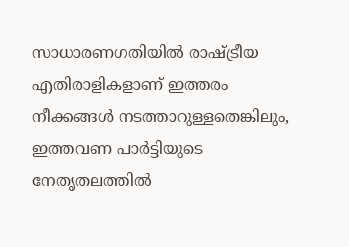സാധാരണഗതിയിൽ രാഷ്ട്രീയ എതിരാളികളാണ് ഇത്തരം നീക്കങ്ങൾ നടത്താറുള്ളതെങ്കിലും, ഇത്തവണ പാർട്ടിയുടെ നേതൃതലത്തിൽ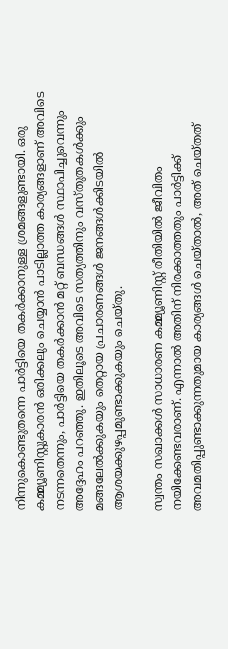നിന്നുകൊണ്ടുതന്നെ പാർട്ടിയെ തകർക്കാനുള്ള ശ്രമങ്ങളുണ്ടായി. ഒരു കമ്മ്യൂണിസ്റ്റുകാരൻ ഒരിക്കലും ചെയ്യാൻ പാടില്ലാത്ത കാര്യങ്ങളാണ് അവിടെ നടന്നതെന്നും, പാർട്ടിയെ തകർക്കാൻ മറ്റ് ബന്ധങ്ങൾ സ്ഥാപിച്ചുവെന്നും അദ്ദേഹം പറഞ്ഞു. ഇതിലൂടെ അവിടെ സത്യത്തിനും വസ്തുതകൾക്കും മങ്ങലേൽക്കുകയും തെറ്റായ പ്രചാരണങ്ങൾ ജനങ്ങൾക്കിടയിൽ ആശയക്കുഴപ്പമുണ്ടാക്കുകയും ചെയ്തു.

സ്വന്തം സഖാക്കൾ സാധാരണ കമ്മ്യൂണിസ്റ്റ് രീതിയിൽ ജീവിതം നയിക്കേണ്ടവരാണ്. എന്നാൽ അതിന് നിരക്കാത്തതും പാർട്ടിക്ക് അവമതിപ്പുണ്ടാക്കുന്നതുമായ കാര്യങ്ങൾ ചെയ്താൽ, അത് ചെയ്തത്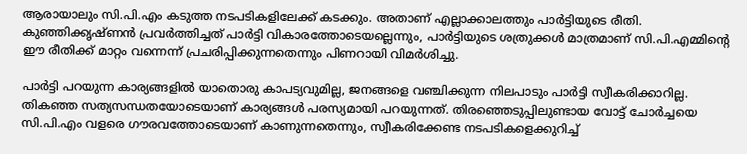ആരായാലും സി.പി.എം കടുത്ത നടപടികളിലേക്ക് കടക്കും. അതാണ് എല്ലാക്കാലത്തും പാർട്ടിയുടെ രീതി. കുഞ്ഞിക്കൃഷ്ണൻ പ്രവർത്തിച്ചത് പാർട്ടി വികാരത്തോടെയല്ലെന്നും, പാർട്ടിയുടെ ശത്രുക്കൾ മാത്രമാണ് സി.പി.എമ്മിന്റെ ഈ രീതിക്ക് മാറ്റം വന്നെന്ന് പ്രചരിപ്പിക്കുന്നതെന്നും പിണറായി വിമർശിച്ചു.

പാർട്ടി പറയുന്ന കാര്യങ്ങളിൽ യാതൊരു കാപട്യവുമില്ല, ജനങ്ങളെ വഞ്ചിക്കുന്ന നിലപാടും പാർട്ടി സ്വീകരിക്കാറില്ല. തികഞ്ഞ സത്യസന്ധതയോടെയാണ് കാര്യങ്ങൾ പരസ്യമായി പറയുന്നത്. തിരഞ്ഞെടുപ്പിലുണ്ടായ വോട്ട് ചോർച്ചയെ സി.പി.എം വളരെ ഗൗരവത്തോടെയാണ് കാണുന്നതെന്നും, സ്വീകരിക്കേണ്ട നടപടികളെക്കുറിച്ച്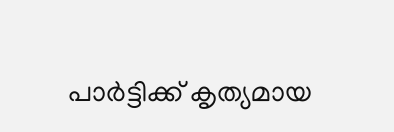പാർട്ടിക്ക് കൃത്യമായ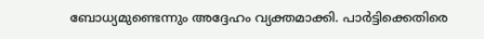ബോധ്യമുണ്ടെന്നും അദ്ദേഹം വ്യക്തമാക്കി. പാർട്ടിക്കെതിരെ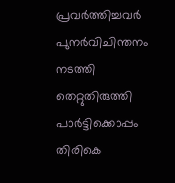പ്രവർത്തിച്ചവർ പുനർവിചിന്തനം നടത്തി തെറ്റുതിരുത്തി പാർട്ടിക്കൊപ്പം തിരികെ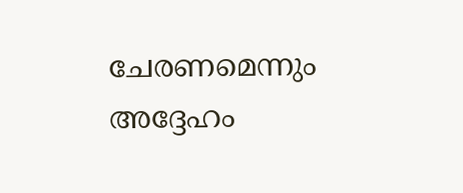ചേരണമെന്നും അദ്ദേഹം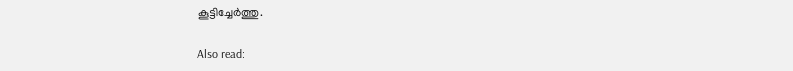കൂട്ടിച്ചേർത്തു.

Also read: